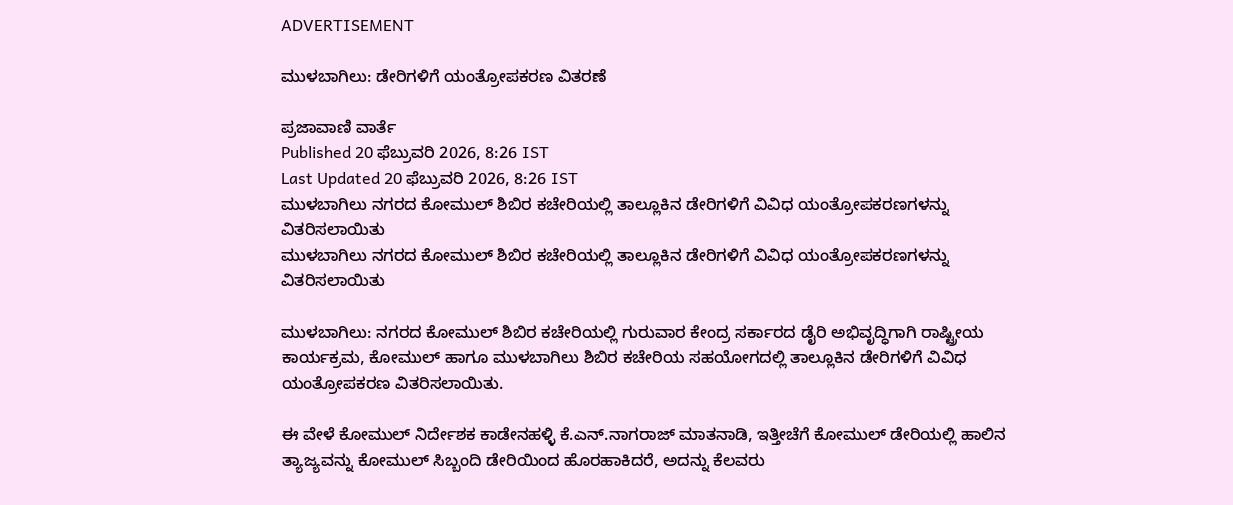ADVERTISEMENT

ಮುಳಬಾಗಿಲು: ಡೇರಿಗಳಿಗೆ ಯಂತ್ರೋಪಕರಣ ವಿತರಣೆ

ಪ್ರಜಾವಾಣಿ ವಾರ್ತೆ
Published 20 ಫೆಬ್ರುವರಿ 2026, 8:26 IST
Last Updated 20 ಫೆಬ್ರುವರಿ 2026, 8:26 IST
ಮುಳಬಾಗಿಲು ನಗರದ ಕೋಮುಲ್ ಶಿಬಿರ ಕಚೇರಿಯಲ್ಲಿ ತಾಲ್ಲೂಕಿನ ಡೇರಿಗಳಿಗೆ ವಿವಿಧ ಯಂತ್ರೋಪಕರಣಗಳನ್ನು ವಿತರಿಸಲಾಯಿತು
ಮುಳಬಾಗಿಲು ನಗರದ ಕೋಮುಲ್ ಶಿಬಿರ ಕಚೇರಿಯಲ್ಲಿ ತಾಲ್ಲೂಕಿನ ಡೇರಿಗಳಿಗೆ ವಿವಿಧ ಯಂತ್ರೋಪಕರಣಗಳನ್ನು ವಿತರಿಸಲಾಯಿತು

ಮುಳಬಾಗಿಲು: ನಗರದ ಕೋಮುಲ್ ಶಿಬಿರ ಕಚೇರಿಯಲ್ಲಿ ಗುರುವಾರ ಕೇಂದ್ರ ಸರ್ಕಾರದ ಡೈರಿ ಅಭಿವೃದ್ಧಿಗಾಗಿ ರಾಷ್ಟ್ರೀಯ ಕಾರ್ಯಕ್ರಮ, ಕೋಮುಲ್ ಹಾಗೂ ಮುಳಬಾಗಿಲು ಶಿಬಿರ ಕಚೇರಿಯ ಸಹಯೋಗದಲ್ಲಿ ತಾಲ್ಲೂಕಿನ ಡೇರಿಗಳಿಗೆ ವಿವಿಧ ಯಂತ್ರೋಪಕರಣ ವಿತರಿಸಲಾಯಿತು.

ಈ ವೇಳೆ ಕೋಮುಲ್ ನಿರ್ದೇಶಕ ಕಾಡೇನಹಳ್ಳಿ ಕೆ.ಎನ್.ನಾಗರಾಜ್ ಮಾತನಾಡಿ, ಇತ್ತೀಚೆಗೆ ಕೋಮುಲ್ ಡೇರಿಯಲ್ಲಿ ಹಾಲಿನ ತ್ಯಾಜ್ಯವನ್ನು ಕೋಮುಲ್ ಸಿಬ್ಬಂದಿ ಡೇರಿಯಿಂದ ಹೊರಹಾಕಿದರೆ, ಅದನ್ನು ಕೆಲವರು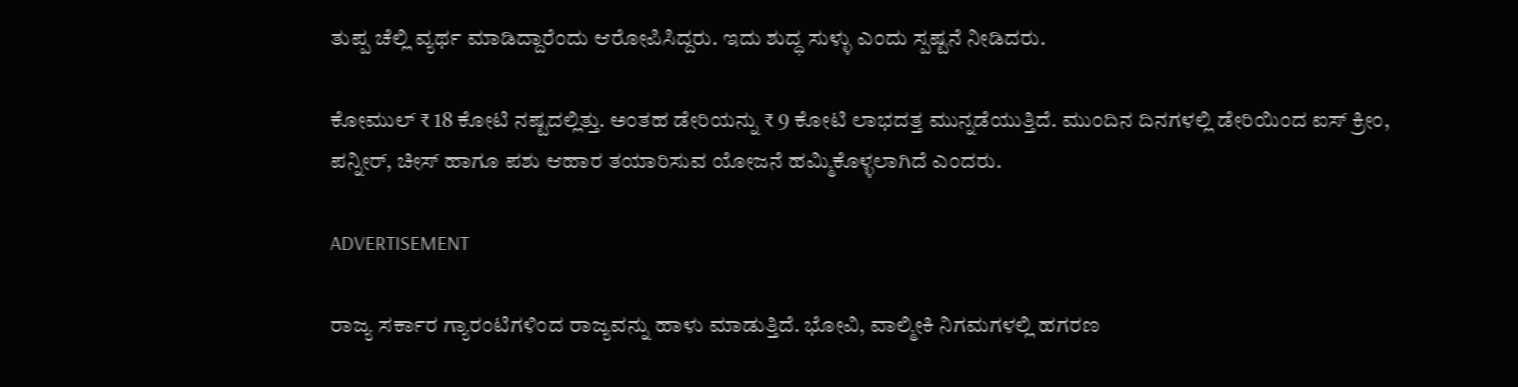ತುಪ್ಪ ಚೆಲ್ಲಿ ವ್ಯರ್ಥ ಮಾಡಿದ್ದಾರೆಂದು ಆರೋಪಿಸಿದ್ದರು. ಇದು ಶುದ್ಧ ಸುಳ್ಳು ಎಂದು ಸ್ಪಷ್ಟನೆ ನೀಡಿದರು.

ಕೋಮುಲ್ ₹ 18 ಕೋಟಿ ನಷ್ಟದಲ್ಲಿತ್ತು. ಅಂತಹ ಡೇರಿಯನ್ನು ₹ 9 ಕೋಟಿ ಲಾಭದತ್ತ ಮುನ್ನಡೆಯುತ್ತಿದೆ. ಮುಂದಿನ ದಿನಗಳಲ್ಲಿ ಡೇರಿಯಿಂದ ಐಸ್ ಕ್ರೀಂ, ಪನ್ನೀರ್, ಚೀಸ್ ಹಾಗೂ ಪಶು ಆಹಾರ ತಯಾರಿಸುವ ಯೋಜನೆ ಹಮ್ಮಿಕೊಳ್ಳಲಾಗಿದೆ ಎಂದರು.

ADVERTISEMENT

ರಾಜ್ಯ ಸರ್ಕಾರ ಗ್ಯಾರಂಟಿಗಳಿಂದ ರಾಜ್ಯವನ್ನು ಹಾಳು ಮಾಡುತ್ತಿದೆ. ಭೋವಿ, ವಾಲ್ಮೀಕಿ ನಿಗಮಗಳಲ್ಲಿ ಹಗರಣ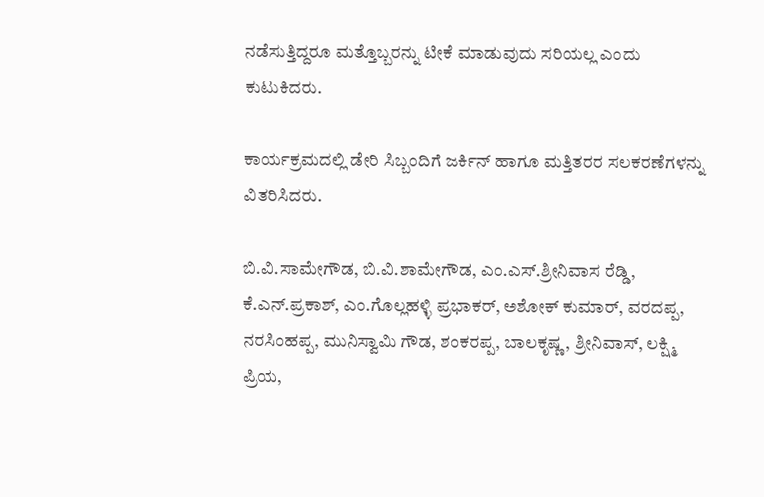ನಡೆಸುತ್ತಿದ್ದರೂ ಮತ್ತೊಬ್ಬರನ್ನು ಟೀಕೆ ಮಾಡುವುದು ಸರಿಯಲ್ಲ ಎಂದು ಕುಟುಕಿದರು.

ಕಾರ್ಯಕ್ರಮದಲ್ಲಿ ಡೇರಿ ಸಿಬ್ಬಂದಿಗೆ ಜರ್ಕಿನ್ ಹಾಗೂ ಮತ್ತಿತರರ ಸಲಕರಣೆಗಳನ್ನು ವಿತರಿಸಿದರು.

ಬಿ.ವಿ.ಸಾಮೇಗೌಡ, ಬಿ.ವಿ.ಶಾಮೇಗೌಡ, ಎಂ.ಎಸ್.ಶ್ರೀನಿವಾಸ ರೆಡ್ಡಿ, ಕೆ.ಎನ್.ಪ್ರಕಾಶ್, ಎಂ.ಗೊಲ್ಲಹಳ್ಳಿ ಪ್ರಭಾಕರ್, ಅಶೋಕ್ ಕುಮಾರ್, ವರದಪ್ಪ, ನರಸಿಂಹಪ್ಪ, ಮುನಿಸ್ವಾಮಿ ಗೌಡ, ಶಂಕರಪ್ಪ, ಬಾಲಕೃಷ್ಣ, ಶ್ರೀನಿವಾಸ್, ಲಕ್ಷ್ಮಿ ಪ್ರಿಯ,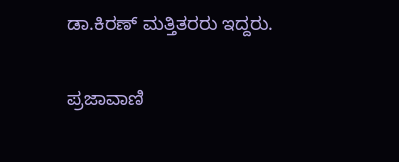ಡಾ.ಕಿರಣ್ ಮತ್ತಿತರರು ಇದ್ದರು.

ಪ್ರಜಾವಾಣಿ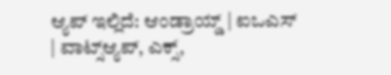ಆ್ಯಪ್ ಇಲ್ಲಿದೆ: ಆಂಡ್ರಾಯ್ಡ್ | ಐಒಎಸ್ | ವಾಟ್ಸ್ಆ್ಯಪ್, ಎಕ್ಸ್,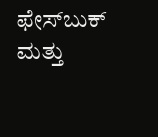ಫೇಸ್‌ಬುಕ್ ಮತ್ತು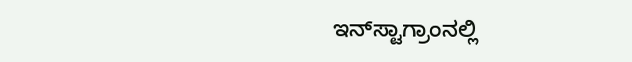ಇನ್‌ಸ್ಟಾಗ್ರಾಂನಲ್ಲಿ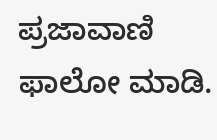ಪ್ರಜಾವಾಣಿ ಫಾಲೋ ಮಾಡಿ.